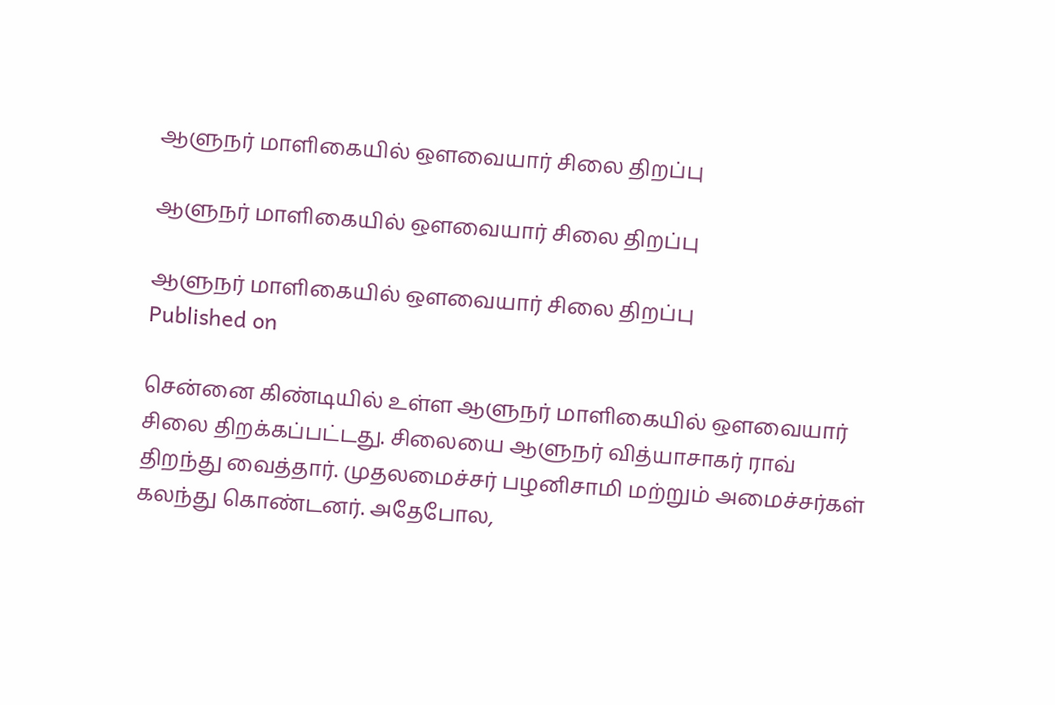ஆளுநர் மாளிகையில் ஔவையார் சிலை திறப்பு

ஆளுநர் மாளிகையில் ஔவையார் சிலை திறப்பு

ஆளுநர் மாளிகையில் ஔவையார் சிலை திறப்பு
Published on

சென்னை கிண்டியில் உள்ள ஆளுநர் மாளிகையில் ஔவையார் சிலை திறக்கப்பட்டது. சிலையை ஆளுநர் வித்யாசாகர் ராவ் திறந்து வைத்தார். முதலமைச்சர் பழனிசாமி மற்றும் அமைச்சர்கள் கலந்து கொண்டனர். அதேபோல,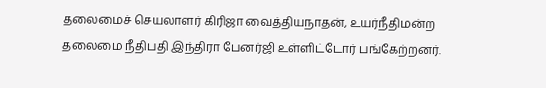தலைமைச் செயலாளர் கிரிஜா வைத்தியநாதன், உயர்நீதிமன்ற தலைமை நீதிபதி இந்திரா பேனர்ஜி உள்ளிட்டோர் பங்கேற்றனர்.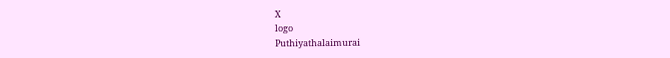X
logo
Puthiyathalaimurai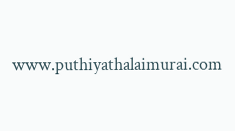www.puthiyathalaimurai.com